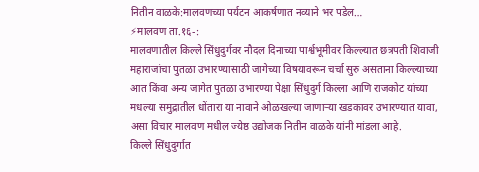नितीन वाळके:मालवणच्या पर्यटन आकर्षणात नव्याने भर पडेल…
⚡मालवण ता.१६-:
मालवणातील किल्ले सिंधुदुर्गवर नौदल दिनाच्या पार्श्वभूमीवर किल्ल्यात छत्रपती शिवाजी महाराजांचा पुतळा उभारण्यासाठी जागेच्या विषयावरून चर्चा सुरु असताना किल्ल्याच्या आत किंवा अन्य जागेत पुतळा उभारण्या पेक्षा सिंधुदुर्ग किल्ला आणि राजकोट यांच्या मधल्या समुद्रातील धोंतारा या नावाने ओळखल्या जाणाऱ्या खडकावर उभारण्यात यावा, असा विचार मालवण मधील ज्येष्ठ उद्योजक नितीन वाळके यांनी मांडला आहे.
किल्ले सिंधुदुर्गात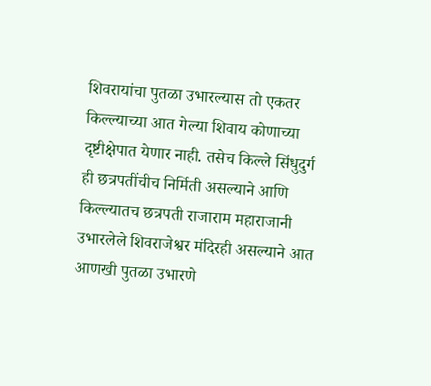शिवरायांचा पुतळा उभारल्यास तो एकतर किल्ल्याच्या आत गेल्या शिवाय कोणाच्या दृष्टीक्षेपात येणार नाही. तसेच किल्ले सिंधुदुर्ग ही छत्रपतींचीच निर्मिती असल्याने आणि किल्ल्यातच छत्रपती राजाराम महाराजानी उभारलेले शिवराजेश्वर मंदिरही असल्याने आत आणखी पुतळा उभारणे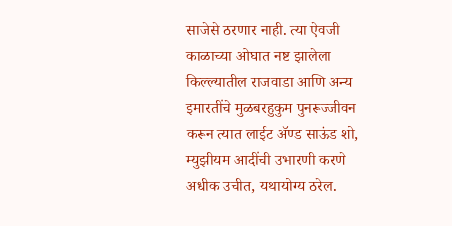साजेसे ठरणार नाही. त्या ऐवजी काळाच्या ओघात नष्ट झालेला किल्ल्यातील राजवाडा आणि अन्य इमारतींचे मुळबरहुकुम पुनरूज्जीवन करून त्यात लाईट ॲण्ड साऊंड शो, म्युझीयम आदींची उभारणी करणे अधीक उचीत, यथायोग्य ठरेल.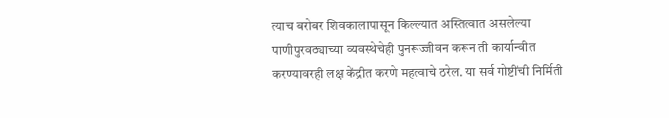त्याच बरोबर शिवकालापासून किल्ल्यात अस्तित्वात असलेल्या पाणीपुरवठ्याच्या व्यवस्थेचेही पुनरूज्जीवन करून ती कार्यान्वीत करण्यावरही लक्ष केंद्रीत करणे महत्वाचे ठरेल. या सर्व गोष्टींची निर्मिती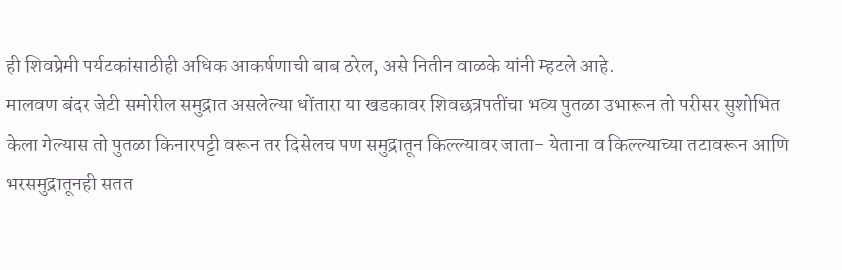ही शिवप्रेमी पर्यटकांसाठीही अधिक आकर्षणाची बाब ठरेल, असे नितीन वाळके यांनी म्हटले आहे.
मालवण बंदर जेटी समोरील समुद्रात असलेल्या धोंतारा या खडकावर शिवछत्रपतींचा भव्य पुतळा उभारून तो परीसर सुशोभित केला गेल्यास तो पुतळा किनारपट्टी वरून तर दिसेलच पण समुद्रातून किल्ल्यावर जाता- येताना व किल्ल्याच्या तटावरून आणि भरसमुद्रातूनही सतत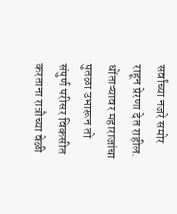सर्वांच्या नजरे समोर राहून प्रेरणा देत राहील. धोंताऱ्यावर महाराजांचा पुतळा उभारून तो संपुर्ण परीसर विकसीत करताना रात्रौच्या वेळी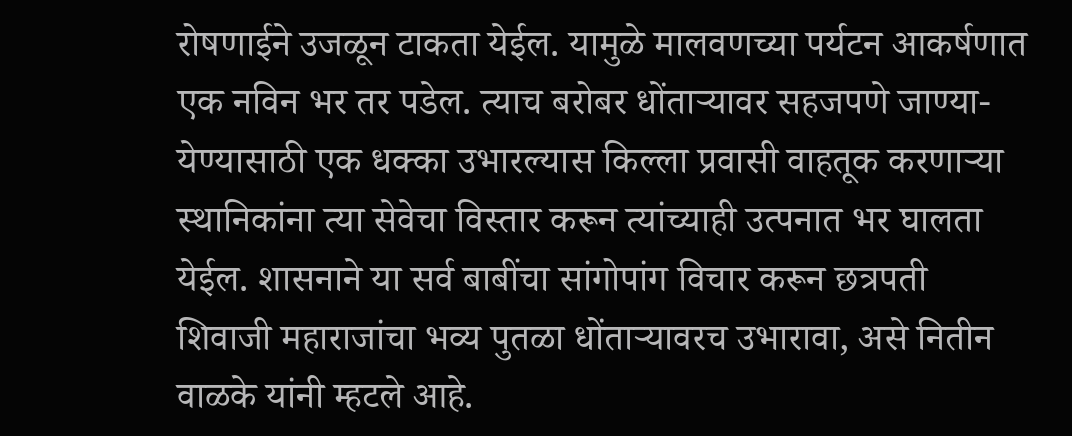रोषणाईने उजळून टाकता येईल. यामुळे मालवणच्या पर्यटन आकर्षणात एक नविन भर तर पडेल. त्याच बरोबर धोंताऱ्यावर सहजपणे जाण्या- येण्यासाठी एक धक्का उभारल्यास किल्ला प्रवासी वाहतूक करणाऱ्या स्थानिकांना त्या सेवेचा विस्तार करून त्यांच्याही उत्पनात भर घालता येईल. शासनाने या सर्व बाबींचा सांगोपांग विचार करून छत्रपती शिवाजी महाराजांचा भव्य पुतळा धोंताऱ्यावरच उभारावा, असे नितीन वाळके यांनी म्हटले आहे.